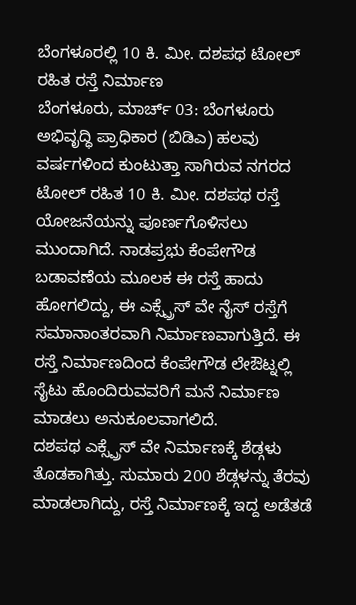ಬೆಂಗಳೂರಲ್ಲಿ 10 ಕಿ. ಮೀ. ದಶಪಥ ಟೋಲ್ ರಹಿತ ರಸ್ತೆ ನಿರ್ಮಾಣ
ಬೆಂಗಳೂರು, ಮಾರ್ಚ್ 03: ಬೆಂಗಳೂರು ಅಭಿವೃದ್ಧಿ ಪ್ರಾಧಿಕಾರ (ಬಿಡಿಎ) ಹಲವು ವರ್ಷಗಳಿಂದ ಕುಂಟುತ್ತಾ ಸಾಗಿರುವ ನಗರದ ಟೋಲ್ ರಹಿತ 10 ಕಿ. ಮೀ. ದಶಪಥ ರಸ್ತೆ ಯೋಜನೆಯನ್ನು ಪೂರ್ಣಗೊಳಿಸಲು ಮುಂದಾಗಿದೆ. ನಾಡಪ್ರಭು ಕೆಂಪೇಗೌಡ ಬಡಾವಣೆಯ ಮೂಲಕ ಈ ರಸ್ತೆ ಹಾದು ಹೋಗಲಿದ್ದು, ಈ ಎಕ್ಸ್ಪ್ರೆಸ್ ವೇ ನೈಸ್ ರಸ್ತೆಗೆ ಸಮಾನಾಂತರವಾಗಿ ನಿರ್ಮಾಣವಾಗುತ್ತಿದೆ. ಈ ರಸ್ತೆ ನಿರ್ಮಾಣದಿಂದ ಕೆಂಪೇಗೌಡ ಲೇಔಟ್ನಲ್ಲಿ ಸೈಟು ಹೊಂದಿರುವವರಿಗೆ ಮನೆ ನಿರ್ಮಾಣ ಮಾಡಲು ಅನುಕೂಲವಾಗಲಿದೆ.
ದಶಪಥ ಎಕ್ಸ್ಪ್ರೆಸ್ ವೇ ನಿರ್ಮಾಣಕ್ಕೆ ಶೆಡ್ಗಳು ತೊಡಕಾಗಿತ್ತು. ಸುಮಾರು 200 ಶೆಡ್ಗಳನ್ನು ತೆರವು ಮಾಡಲಾಗಿದ್ದು, ರಸ್ತೆ ನಿರ್ಮಾಣಕ್ಕೆ ಇದ್ದ ಅಡೆತಡೆ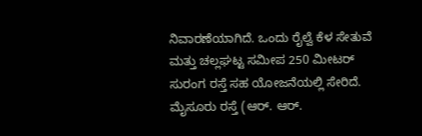ನಿವಾರಣೆಯಾಗಿದೆ. ಒಂದು ರೈಲ್ವೆ ಕೆಳ ಸೇತುವೆ ಮತ್ತು ಚಲ್ಲಘಟ್ಟ ಸಮೀಪ 250 ಮೀಟರ್ ಸುರಂಗ ರಸ್ತೆ ಸಹ ಯೋಜನೆಯಲ್ಲಿ ಸೇರಿದೆ. ಮೈಸೂರು ರಸ್ತೆ (ಆರ್. ಆರ್.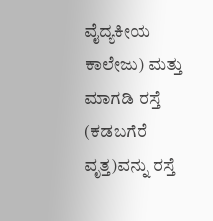ವೈದ್ಯಕೀಯ ಕಾಲೇಜು) ಮತ್ತು ಮಾಗಡಿ ರಸ್ತೆ (ಕಡಬಗೆರೆ ವೃತ್ತ)ವನ್ನು ರಸ್ತೆ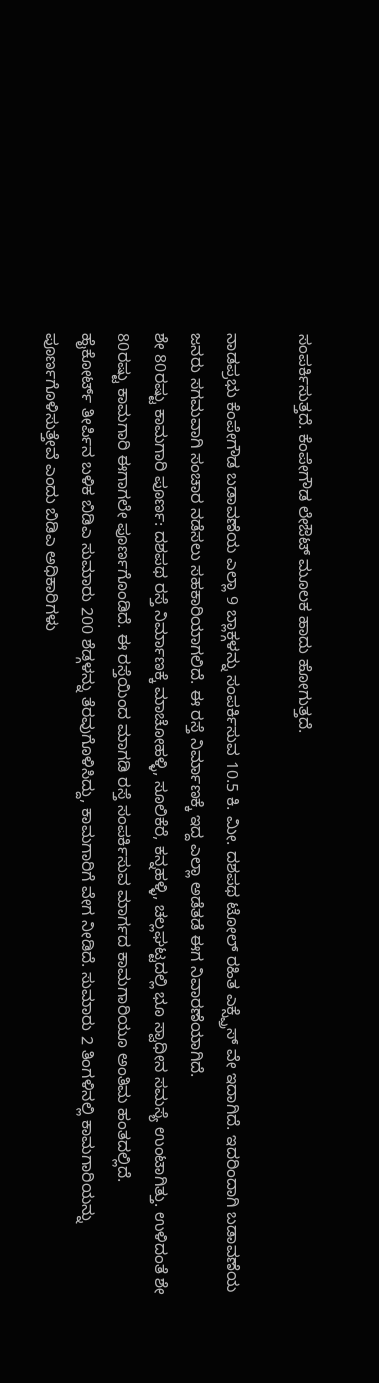ಸಂಪರ್ಕಿಸುತ್ತದೆ. ಕೆಂಪೇಗೌಡ ಲೇಔಟ್ ಮೂಲಕ ಹಾದು ಹೋಗುತ್ತದೆ.

ನಾಡಪ್ರಭು ಕೆಂಪೇಗೌಡ ಬಡಾವಣೆಯ ಎಲ್ಲಾ 9 ಬ್ಲಾಕ್ಗಳನ್ನು ಸಂಪರ್ಕಿಸುವ 10.5 ಕಿ. ಮೀ. ದಶಪಥ ಟೋಲ್ ರಹಿತ ಎಕ್ಸ್ಪ್ರೆಸ್ ವೇ ಇದಾಗಿದೆ. ಇದರಿಂದಾಗಿ ಬಡಾವಣೆಯ ಜನರು ಸಗಮವಾಗಿ ಸಂಚಾರ ನಡೆಸಲು ಸಹಕಾರಿಯಾಗಲಿದೆ. ಈ ರಸ್ತೆ ನಿರ್ಮಾಣಕ್ಕೆ ಇದ್ದ ಎಲ್ಲಾ ಅಡೆತಡೆ ಈಗ ನಿವಾರಣೆಯಾಗಿದೆ.
ಶೇ 80ರಷ್ಟು ಕಾಮಗಾರಿ ಪೂರ್ಣ: ದಶಪಥ ರಸ್ತೆ ನಿರ್ಮಾಣಕ್ಕೆ ಮಾಚೋಹಳ್ಳಿ, ಸೂಲಿಕೆರೆ, ಕನ್ನಹಳ್ಳಿ, ಚಲ್ಲಘಟ್ಟದಲ್ಲಿ ಭೂ ಸ್ವಾಧೀನ ಸಮಸ್ಯೆ ಉಂಟಾಗಿತ್ತು. ಉಳಿದಂತೆ ಶೇ 80ರಷ್ಟು ಕಾಮಗಾರಿ ಈಗಾಗಲೇ ಪೂರ್ಣಗೊಂಡಿದೆ. ಈ ರಸ್ತೆಯಿಂದ ಮಾಗಡಿ ರಸ್ತೆ ಸಂಪರ್ಕಿಸುವ ಮಾರ್ಗದ ಕಾಮಗಾರಿಯೂ ಅಂತಿಮ ಹಂತದಲ್ಲಿದೆ.
ಹೈಕೋರ್ಟ್ ತೀರ್ಪಿನ ಬಳಿಕ ಬಿಡಿಎ ಸುಮಾರು 200 ಶೆಡ್ಗಳನ್ನು ತೆರವುಗೊಳಿಸಿದ್ದು, ಕಾಮಗಾರಿಗೆ ವೇಗ ನೀಡಿದೆ. ಸುಮಾರು 2 ತಿಂಗಳಿನಲ್ಲಿ ಕಾಮಗಾರಿಯನ್ನು ಪೂರ್ಣಗೊಳಿಸುತ್ತೇವೆ ಎಂದು ಬಿಡಿಎ ಅಧಿಕಾರಿಗಳು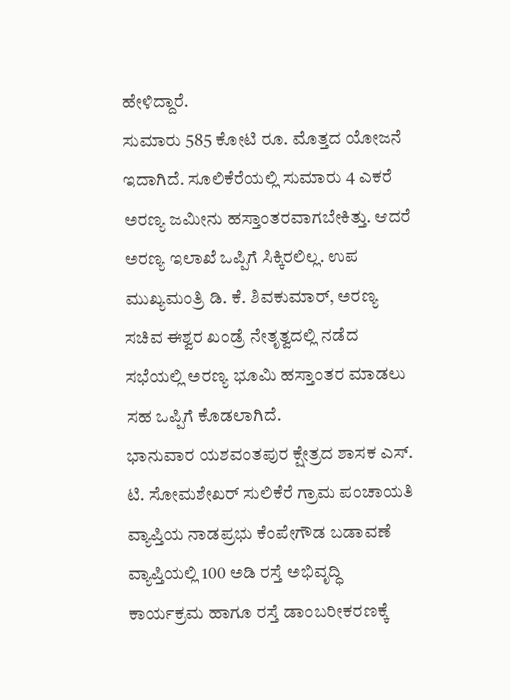ಹೇಳಿದ್ದಾರೆ.
ಸುಮಾರು 585 ಕೋಟಿ ರೂ. ಮೊತ್ತದ ಯೋಜನೆ ಇದಾಗಿದೆ. ಸೂಲಿಕೆರೆಯಲ್ಲಿ ಸುಮಾರು 4 ಎಕರೆ ಅರಣ್ಯ ಜಮೀನು ಹಸ್ತಾಂತರವಾಗಬೇಕಿತ್ತು. ಆದರೆ ಅರಣ್ಯ ಇಲಾಖೆ ಒಪ್ಪಿಗೆ ಸಿಕ್ಕಿರಲಿಲ್ಲ. ಉಪ ಮುಖ್ಯಮಂತ್ರಿ ಡಿ. ಕೆ. ಶಿವಕುಮಾರ್, ಅರಣ್ಯ ಸಚಿವ ಈಶ್ವರ ಖಂಡ್ರೆ ನೇತೃತ್ವದಲ್ಲಿ ನಡೆದ ಸಭೆಯಲ್ಲಿ ಅರಣ್ಯ ಭೂಮಿ ಹಸ್ತಾಂತರ ಮಾಡಲು ಸಹ ಒಪ್ಪಿಗೆ ಕೊಡಲಾಗಿದೆ.
ಭಾನುವಾರ ಯಶವಂತಪುರ ಕ್ಷೇತ್ರದ ಶಾಸಕ ಎಸ್. ಟಿ. ಸೋಮಶೇಖರ್ ಸುಲಿಕೆರೆ ಗ್ರಾಮ ಪಂಚಾಯತಿ ವ್ಯಾಪ್ತಿಯ ನಾಡಪ್ರಭು ಕೆಂಪೇಗೌಡ ಬಡಾವಣೆ ವ್ಯಾಪ್ತಿಯಲ್ಲಿ 100 ಅಡಿ ರಸ್ತೆ ಅಭಿವೃದ್ಧಿ ಕಾರ್ಯಕ್ರಮ ಹಾಗೂ ರಸ್ತೆ ಡಾಂಬರೀಕರಣಕ್ಕೆ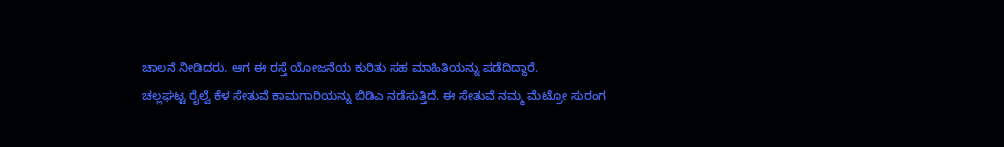ಚಾಲನೆ ನೀಡಿದರು. ಆಗ ಈ ರಸ್ತೆ ಯೋಜನೆಯ ಕುರಿತು ಸಹ ಮಾಹಿತಿಯನ್ನು ಪಡೆದಿದ್ದಾರೆ.
ಚಲ್ಲಘಟ್ಟ ರೈಲ್ವೆ ಕೆಳ ಸೇತುವೆ ಕಾಮಗಾರಿಯನ್ನು ಬಿಡಿಎ ನಡೆಸುತ್ತಿದೆ. ಈ ಸೇತುವೆ ನಮ್ಮ ಮೆಟ್ರೋ ಸುರಂಗ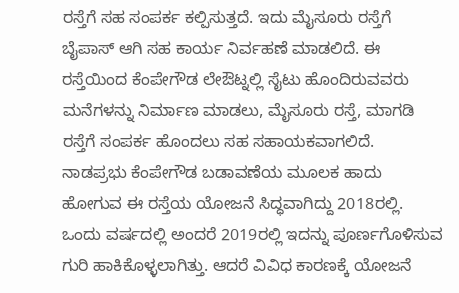ರಸ್ತೆಗೆ ಸಹ ಸಂಪರ್ಕ ಕಲ್ಪಿಸುತ್ತದೆ. ಇದು ಮೈಸೂರು ರಸ್ತೆಗೆ ಬೈಪಾಸ್ ಆಗಿ ಸಹ ಕಾರ್ಯ ನಿರ್ವಹಣೆ ಮಾಡಲಿದೆ. ಈ ರಸ್ತೆಯಿಂದ ಕೆಂಪೇಗೌಡ ಲೇಔಟ್ನಲ್ಲಿ ಸೈಟು ಹೊಂದಿರುವವರು ಮನೆಗಳನ್ನು ನಿರ್ಮಾಣ ಮಾಡಲು, ಮೈಸೂರು ರಸ್ತೆ, ಮಾಗಡಿ ರಸ್ತೆಗೆ ಸಂಪರ್ಕ ಹೊಂದಲು ಸಹ ಸಹಾಯಕವಾಗಲಿದೆ.
ನಾಡಪ್ರಭು ಕೆಂಪೇಗೌಡ ಬಡಾವಣೆಯ ಮೂಲಕ ಹಾದು ಹೋಗುವ ಈ ರಸ್ತೆಯ ಯೋಜನೆ ಸಿದ್ಧವಾಗಿದ್ದು 2018ರಲ್ಲಿ. ಒಂದು ವರ್ಷದಲ್ಲಿ ಅಂದರೆ 2019ರಲ್ಲಿ ಇದನ್ನು ಪೂರ್ಣಗೊಳಿಸುವ ಗುರಿ ಹಾಕಿಕೊಳ್ಳಲಾಗಿತ್ತು. ಆದರೆ ವಿವಿಧ ಕಾರಣಕ್ಕೆ ಯೋಜನೆ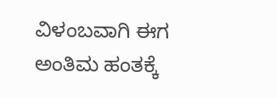ವಿಳಂಬವಾಗಿ ಈಗ ಅಂತಿಮ ಹಂತಕ್ಕೆ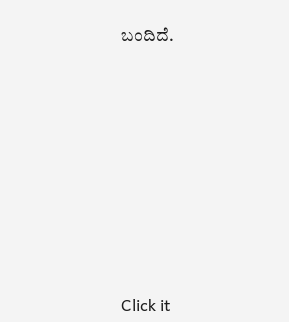ಬಂದಿದೆ.












Click it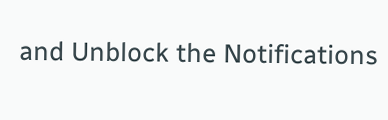and Unblock the Notifications